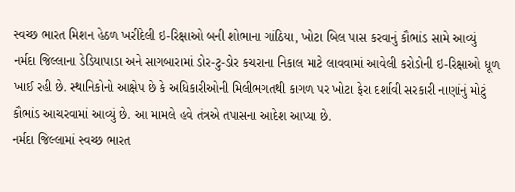સ્વચ્છ ભારત મિશન હેઠળ ખરીદેલી ઇ-રિક્ષાઓ બની શોભાના ગાંઠિયા, ખોટા બિલ પાસ કરવાનું કૌભાંડ સામે આવ્યું
નર્મદા જિલ્લાના ડેડિયાપાડા અને સાગબારામાં ડોર-ટુ-ડોર કચરાના નિકાલ માટે લાવવામાં આવેલી કરોડોની ઇ-રિક્ષાઓ ધૂળ ખાઈ રહી છે. સ્થાનિકોનો આક્ષેપ છે કે અધિકારીઓની મિલીભગતથી કાગળ પર ખોટા ફેરા દર્શાવી સરકારી નાણાંનું મોટું કૌભાંડ આચરવામાં આવ્યું છે. આ મામલે હવે તંત્રએ તપાસના આદેશ આપ્યા છે.
નર્મદા જિલ્લામાં સ્વચ્છ ભારત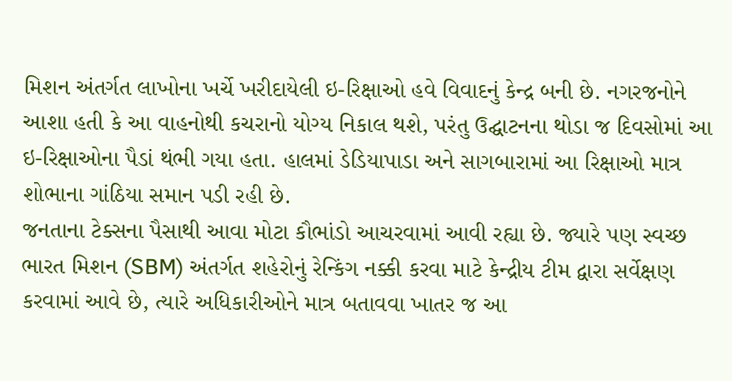મિશન અંતર્ગત લાખોના ખર્ચે ખરીદાયેલી ઇ-રિક્ષાઓ હવે વિવાદનું કેન્દ્ર બની છે. નગરજનોને આશા હતી કે આ વાહનોથી કચરાનો યોગ્ય નિકાલ થશે, પરંતુ ઉદ્ઘાટનના થોડા જ દિવસોમાં આ ઇ-રિક્ષાઓના પૈડાં થંભી ગયા હતા. હાલમાં ડેડિયાપાડા અને સાગબારામાં આ રિક્ષાઓ માત્ર શોભાના ગાંઠિયા સમાન પડી રહી છે.
જનતાના ટેક્સના પૈસાથી આવા મોટા કૌભાંડો આચરવામાં આવી રહ્યા છે. જ્યારે પણ સ્વચ્છ ભારત મિશન (SBM) અંતર્ગત શહેરોનું રેન્કિંગ નક્કી કરવા માટે કેન્દ્રીય ટીમ દ્વારા સર્વેક્ષણ કરવામાં આવે છે, ત્યારે અધિકારીઓને માત્ર બતાવવા ખાતર જ આ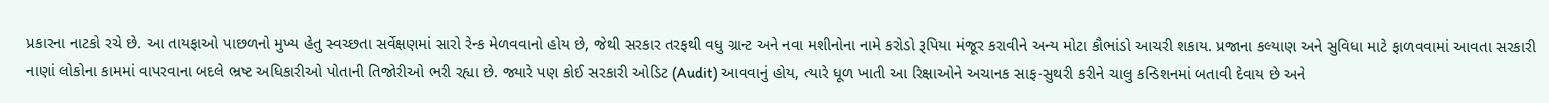પ્રકારના નાટકો રચે છે. આ તાયફાઓ પાછળનો મુખ્ય હેતુ સ્વચ્છતા સર્વેક્ષણમાં સારો રેન્ક મેળવવાનો હોય છે, જેથી સરકાર તરફથી વધુ ગ્રાન્ટ અને નવા મશીનોના નામે કરોડો રૂપિયા મંજૂર કરાવીને અન્ય મોટા કૌભાંડો આચરી શકાય. પ્રજાના કલ્યાણ અને સુવિધા માટે ફાળવવામાં આવતા સરકારી નાણાં લોકોના કામમાં વાપરવાના બદલે ભ્રષ્ટ અધિકારીઓ પોતાની તિજોરીઓ ભરી રહ્યા છે. જ્યારે પણ કોઈ સરકારી ઓડિટ (Audit) આવવાનું હોય, ત્યારે ધૂળ ખાતી આ રિક્ષાઓને અચાનક સાફ-સુથરી કરીને ચાલુ કન્ડિશનમાં બતાવી દેવાય છે અને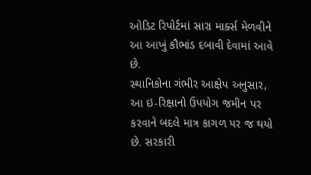ઓડિટ રિપોર્ટમાં સારા માર્ક્સ મેળવીને આ આખું કૌભાંડ દબાવી દેવામાં આવે છે.
સ્થાનિકોના ગંભીર આક્ષેપ અનુસાર, આ ઇ-રિક્ષાનો ઉપયોગ જમીન પર કરવાને બદલે માત્ર કાગળ પર જ થયો છે. સરકારી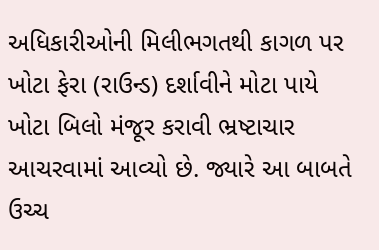અધિકારીઓની મિલીભગતથી કાગળ પર ખોટા ફેરા (રાઉન્ડ) દર્શાવીને મોટા પાયે ખોટા બિલો મંજૂર કરાવી ભ્રષ્ટાચાર આચરવામાં આવ્યો છે. જ્યારે આ બાબતે ઉચ્ચ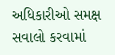અધિકારીઓ સમક્ષ સવાલો કરવામાં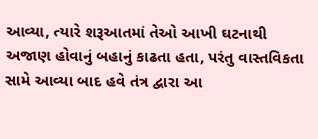આવ્યા, ત્યારે શરૂઆતમાં તેઓ આખી ઘટનાથી અજાણ હોવાનું બહાનું કાઢતા હતા, પરંતુ વાસ્તવિકતા સામે આવ્યા બાદ હવે તંત્ર દ્વારા આ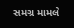સમગ્ર મામલે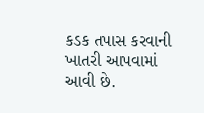કડક તપાસ કરવાની ખાતરી આપવામાં આવી છે.